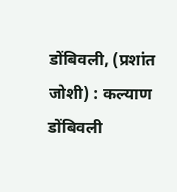डोंबिवली, (प्रशांत जोशी) : कल्याण डोंबिवली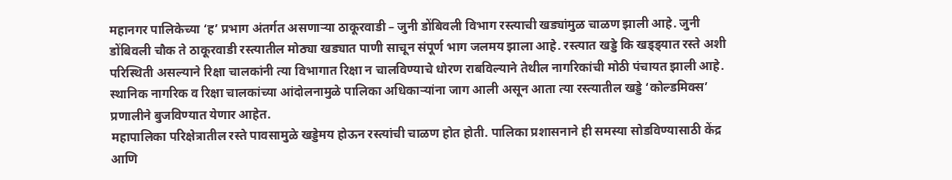महानगर पालिकेच्या ‘ह’ प्रभाग अंतर्गत असणाऱ्या ठाकूरवाडी – जुनी डोंबिवली विभाग रस्त्याची खड्यांमुळ चाळण झाली आहे. जुनी डोंबिवली चौक ते ठाकूरवाडी रस्त्यातील मोठ्या खड्यात पाणी साचून संपूर्ण भाग जलमय झाला आहे. रस्त्यात खड्डे कि खड्ड्यात रस्ते अशी परिस्थिती असल्याने रिक्षा चालकांनी त्या विभागात रिक्षा न चालविण्याचे धोरण राबविल्याने तेथील नागरिकांची मोठी पंचायत झाली आहे. स्थानिक नागरिक व रिक्षा चालकांच्या आंदोलनामुळे पालिका अधिकाऱ्यांना जाग आली असून आता त्या रस्त्यातील खड्डे ‘कोल्डमिक्स’ प्रणालीने बुजविण्यात येणार आहेत.
महापालिका परिक्षेत्रातील रस्ते पावसामुळे खड्डेमय होऊन रस्त्यांची चाळण होत होती. पालिका प्रशासनाने ही समस्या सोडविण्यासाठी केंद्र आणि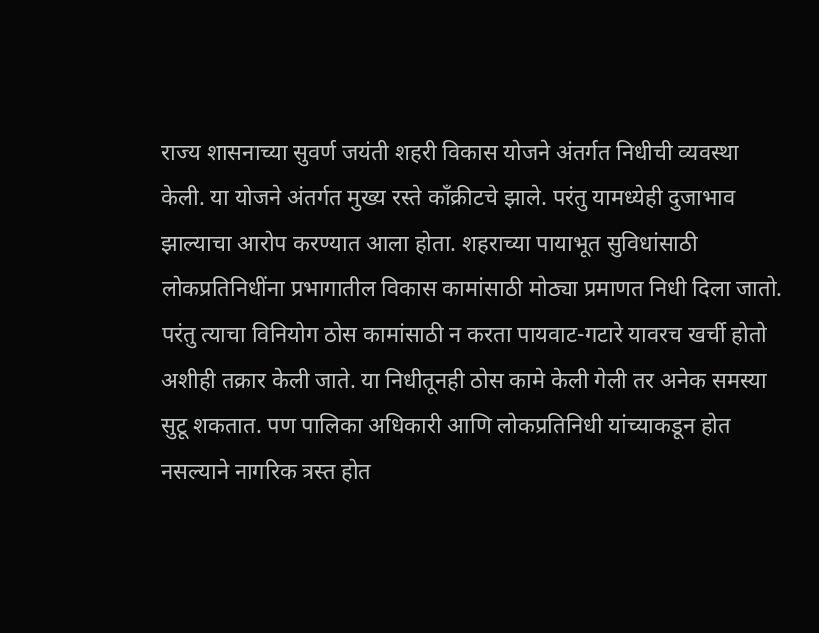राज्य शासनाच्या सुवर्ण जयंती शहरी विकास योजने अंतर्गत निधीची व्यवस्था केली. या योजने अंतर्गत मुख्य रस्ते कॉंक्रीटचे झाले. परंतु यामध्येही दुजाभाव झाल्याचा आरोप करण्यात आला होता. शहराच्या पायाभूत सुविधांसाठी लोकप्रतिनिधींना प्रभागातील विकास कामांसाठी मोठ्या प्रमाणत निधी दिला जातो. परंतु त्याचा विनियोग ठोस कामांसाठी न करता पायवाट-गटारे यावरच खर्ची होतो अशीही तक्रार केली जाते. या निधीतूनही ठोस कामे केली गेली तर अनेक समस्या सुटू शकतात. पण पालिका अधिकारी आणि लोकप्रतिनिधी यांच्याकडून होत नसल्याने नागरिक त्रस्त होत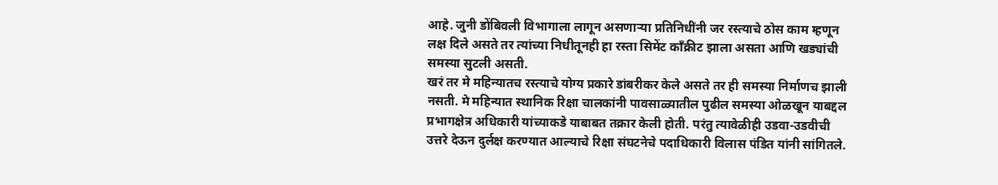आहे. जुनी डोंबिवली विभागाला लागून असणाऱ्या प्रतिनिधींनी जर रस्त्याचे ठोस काम म्हणून लक्ष दिले असते तर त्यांच्या निधीतूनही हा रस्ता सिमेंट कॉंक्रीट झाला असता आणि खड्यांची समस्या सुटली असती.
खरं तर मे महिन्यातच रस्त्याचे योग्य प्रकारे डांबरीकर केले असते तर ही समस्या निर्माणच झाली नसती. मे महिन्यात स्थानिक रिक्षा चालकांनी पावसाळ्यातील पुढील समस्या ओळखून याबद्दल प्रभागक्षेत्र अधिकारी यांच्याकडे याबाबत तक्रार केली होती. परंतु त्यावेळीही उडवा-उडवीची उत्तरे देऊन दुर्लक्ष करण्यात आल्याचे रिक्षा संघटनेचे पदाधिकारी विलास पंडित यांनी सांगितले.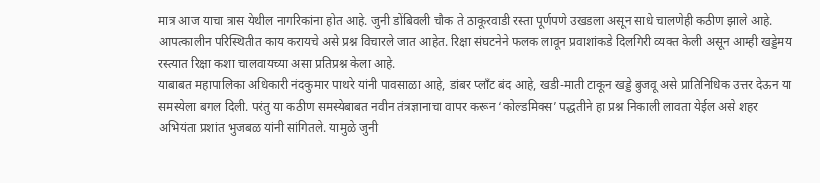मात्र आज याचा त्रास येथील नागरिकांना होत आहे. जुनी डोंबिवली चौक ते ठाकूरवाडी रस्ता पूर्णपणे उखडला असून साधे चालणेही कठीण झाले आहे. आपत्कालीन परिस्थितीत काय करायचे असे प्रश्न विचारले जात आहेत. रिक्षा संघटनेने फलक लावून प्रवाशांकडे दिलगिरी व्यक्त केली असून आम्ही खड्डेमय रस्त्यात रिक्षा कशा चालवायच्या असा प्रतिप्रश्न केला आहे.
याबाबत महापालिका अधिकारी नंदकुमार पाथरे यांनी पावसाळा आहे, डांबर प्लाँट बंद आहे, खडी-माती टाकून खड्डे बुजवू असे प्रातिनिधिक उत्तर देऊन या समस्येला बगल दिली. परंतु या कठीण समस्येबाबत नवीन तंत्रज्ञानाचा वापर करून ‘कोल्डमिक्स’ पद्धतीने हा प्रश्न निकाली लावता येईल असे शहर अभियंता प्रशांत भुजबळ यांनी सांगितले. यामुळे जुनी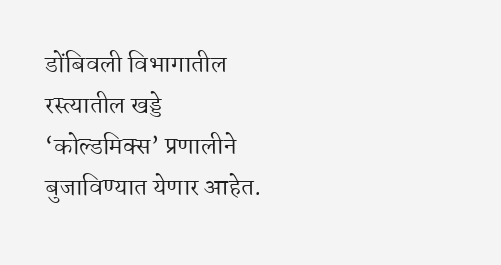डोंबिवली विभागातील रस्त्यातील खड्डे ‘कोल्डमिक्स’ प्रणालीने बुजाविण्यात येणार आहेत.